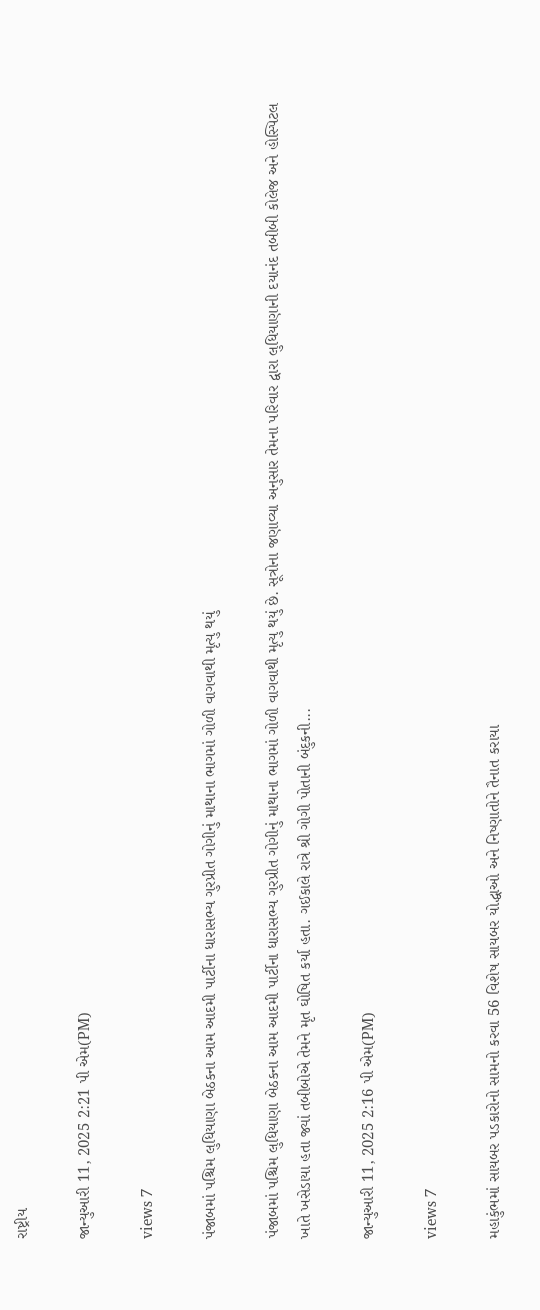રાષ્ટ્રીય

જાન્યુઆરી 11, 2025 2:21 પી એમ(PM)

views 7

પંજાબમાં પશ્ચિમ લુધિયાણા બેઠકના આમ આદમી પાર્ટીના ધારાસભ્ય ગુરપ્રીત ગોગીનું માથાના ભાગમાં ગોળી વાગવાથી મૃત્યુ થયું

પંજાબમાં પશ્ચિમ લુધિયાણા બેઠકના આમ આદમી પાર્ટીના ધારાસભ્ય ગુરપ્રીત ગોગીનું માથાના ભાગમાં ગોળી વાગવાથી મૃત્યુ થયું છે. સૂત્રોના જણાવ્યા અનુસાર તેમના પરિવાર દ્વારા લુધિયાણાની દયાનંદ તબીબી કોલેજ અને હોસ્પિટલ ખાતે ખસેડાયા હતા જ્યાં તબીબોએ તેમને મૃત ઘોષિત કર્યા હતા. ગઈકાલે રાત્રે શ્રી ગોગી પોતાની બંદુકની...

જાન્યુઆરી 11, 2025 2:16 પી એમ(PM)

views 7

મહાકુંભમાં સાયબર પડકારોનો સામનો કરવા 56 વિશેષ સાયબર યોદ્ધાઓ અને નિષ્ણાતોને તૈનાત કરાયા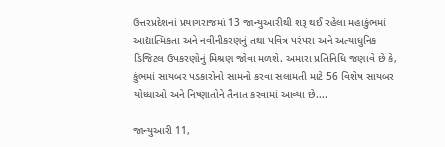ઉત્તરપ્રદેશનાં પ્રયાગરાજમાં 13 જાન્યુઆરીથી શરૂ થઈ રહેલા મહાકુંભમાં આદ્યાત્મિકતા અને નવીનીકરણનું તથા પવિત્ર પરંપરા અને અત્યાધુનિક ડિજિટલ ઉપકરણોનું મિશ્રણ જોવા મળશે. અમારા પ્રતિનિધિ જણાવે છે કે, કુંભમાં સાયબર પડકારોનો સામનો કરવા સલામતી માટે 56 વિશેષ સાયબર યોધ્ધાઓ અને નિષ્ણાતોને તૈનાત કરવામાં આવ્યા છે....

જાન્યુઆરી 11,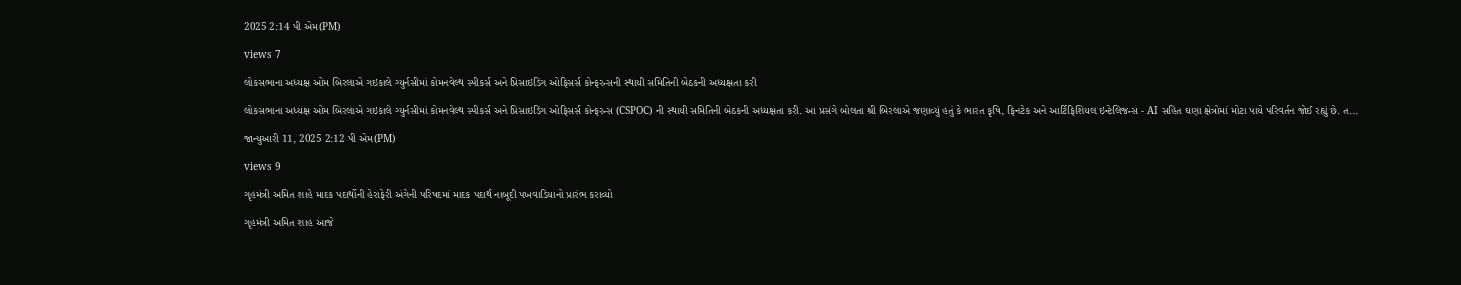2025 2:14 પી એમ(PM)

views 7

લોકસભાના અધ્યક્ષ ઓમ બિરલાએ ગઇકાલે ગ્યુર્નસીમાં કોમનવેલ્થ સ્પીકર્સ અને પ્રિસાઇડિંગ ઓફિસર્સ કોન્ફરન્સની સ્થાયી સમિતિની બેઠકની અધ્યક્ષતા કરી

લોકસભાના અધ્યક્ષ ઓમ બિરલાએ ગઇકાલે ગ્યુર્નસીમાં કોમનવેલ્થ સ્પીકર્સ અને પ્રિસાઇડિંગ ઓફિસર્સ કોન્ફરન્સ (CSPOC) ની સ્થાયી સમિતિની બેઠકની અધ્યક્ષતા કરી. આ પ્રસંગે બોલતા શ્રી બિરલાએ જણાવ્યું હતું કે ભારત કૃષિ, ફિનટેક અને આર્ટિફિશિયલ ઇન્ટેલિજન્સ - AI સહિત ઘણા ક્ષેત્રોમાં મોટા પાયે પરિવર્તન જોઈ રહ્યું છે. ત...

જાન્યુઆરી 11, 2025 2:12 પી એમ(PM)

views 9

ગૃહમંત્રી અમિત શાહે માદક પદાર્થોની હેરાફેરી અંગેની પરિષદમાં માદક પદાર્થ નાબૂદી પખવાડિયાનો પ્રારંભ કરાવ્યો

ગૃહમંત્રી અમિત શાહ આજે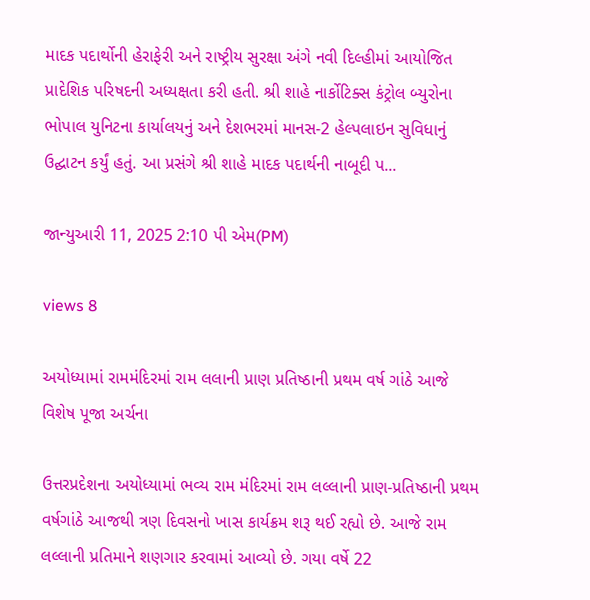માદક પદાર્થોની હેરાફેરી અને રાષ્ટ્રીય સુરક્ષા અંગે નવી દિલ્હીમાં આયોજિત પ્રાદેશિક પરિષદની અધ્યક્ષતા કરી હતી. શ્રી શાહે નાર્કોટિક્સ કંટ્રોલ બ્યુરોના ભોપાલ યુનિટના કાર્યાલયનું અને દેશભરમાં માનસ-2 હેલ્પલાઇન સુવિધાનું ઉદ્ઘાટન કર્યું હતું. આ પ્રસંગે શ્રી શાહે માદક પદાર્થની નાબૂદી પ...

જાન્યુઆરી 11, 2025 2:10 પી એમ(PM)

views 8

અયોધ્યામાં રામમંદિરમાં રામ લલાની પ્રાણ પ્રતિષ્ઠાની પ્રથમ વર્ષ ગાંઠે આજે વિશેષ પૂજા અર્ચના

ઉત્તરપ્રદેશના અયોધ્યામાં ભવ્ય રામ મંદિરમાં રામ લલ્લાની પ્રાણ-પ્રતિષ્ઠાની પ્રથમ વર્ષગાંઠે આજથી ત્રણ દિવસનો ખાસ કાર્યક્રમ શરૂ થઈ રહ્યો છે. આજે રામ લલ્લાની પ્રતિમાને શણગાર કરવામાં આવ્યો છે. ગયા વર્ષે 22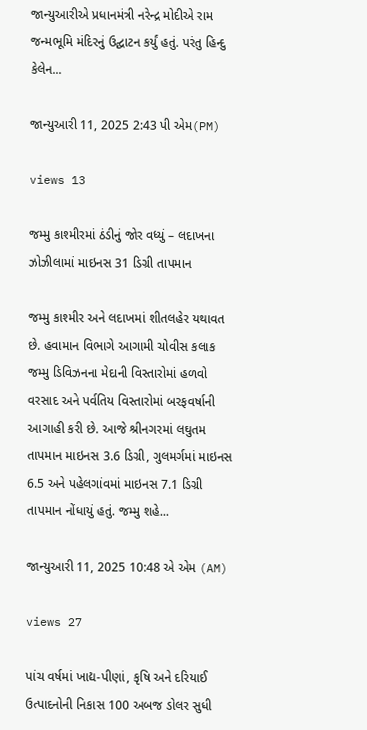જાન્યુઆરીએ પ્રધાનમંત્રી નરેન્દ્ર મોદીએ રામ જન્મભૂમિ મંદિરનું ઉદ્ઘાટન કર્યું હતું. પરંતુ હિન્દુ કેલેન...

જાન્યુઆરી 11, 2025 2:43 પી એમ(PM)

views 13

જમ્મુ કાશ્મીરમાં ઠંડીનું જોર વધ્યું – લદાખના ઝોઝીલામાં માઇનસ 31 ડિગ્રી તાપમાન

જમ્મુ કાશ્મીર અને લદાખમાં શીતલહેર યથાવત છે. હવામાન વિભાગે આગામી ચોવીસ કલાક જમ્મુ ડિવિઝનના મેદાની વિસ્તારોમાં હળવો વરસાદ અને પર્વતિય વિસ્તારોમાં બરફવર્ષાની આગાહી કરી છે. આજે શ્રીનગરમાં લઘુતમ તાપમાન માઇનસ 3.6 ડિગ્રી, ગુલમર્ગમાં માઇનસ 6.5 અને પહેલગાંવમાં માઇનસ 7.1 ડિગ્રી તાપમાન નોંધાયું હતું. જમ્મુ શહે...

જાન્યુઆરી 11, 2025 10:48 એ એમ (AM)

views 27

પાંચ વર્ષમાં ખાદ્ય-પીણાં, કૃષિ અને દરિયાઈ ઉત્પાદનોની નિકાસ 100 અબજ ડોલર સુધી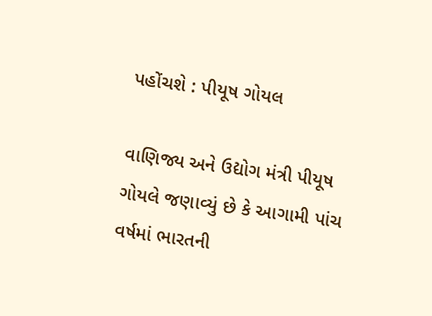પહોંચશે : પીયૂષ ગોયલ

વાણિજ્ય અને ઉદ્યોગ મંત્રી પીયૂષ ગોયલે જણાવ્યું છે કે આગામી પાંચ વર્ષમાં ભારતની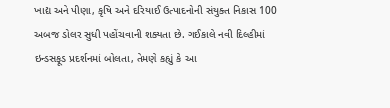ખાદ્ય અને પીણા, કૃષિ અને દરિયાઈ ઉત્પાદનોની સંયુક્ત નિકાસ 100 અબજ ડોલર સુધી પહોંચવાની શક્યતા છે. ગઈકાલે નવી દિલ્હીમાં ઇન્ડસફૂડ પ્રદર્શનમાં બોલતા, તેમણે કહ્યું કે આ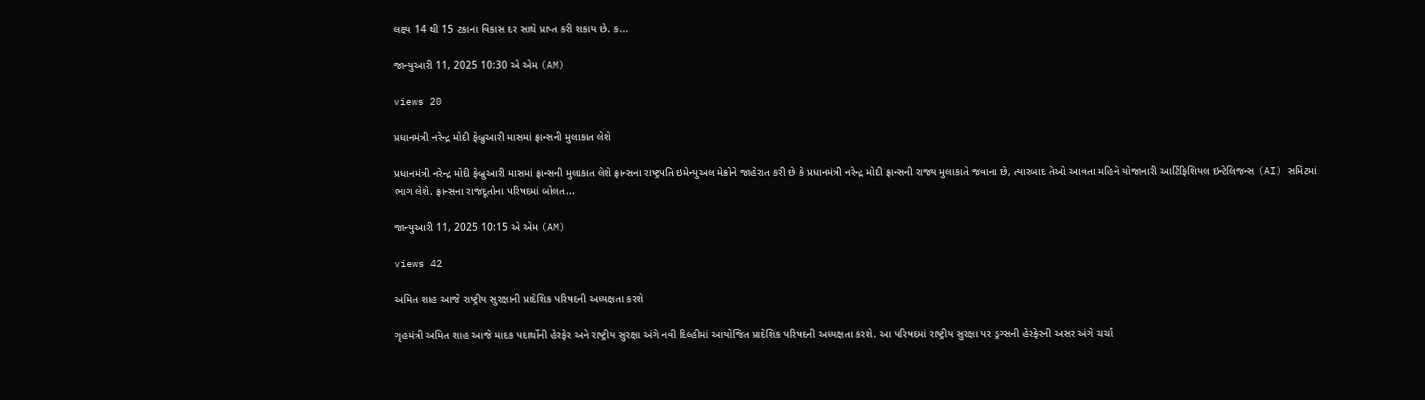લક્ષ્ય 14 થી 15 ટકાના વિકાસ દર સાથે પ્રાપ્ત કરી શકાય છે. ક...

જાન્યુઆરી 11, 2025 10:30 એ એમ (AM)

views 20

પ્રધાનમંત્રી નરેન્દ્ર મોદી ફેબ્રુઆરી માસમાં ફ્રાન્સની મુલાકાત લેશે

પ્રધાનમંત્રી નરેન્દ્ર મોદી ફેબ્રુઆરી માસમાં ફ્રાન્સની મુલાકાત લેશે ફ્રાન્સના રાષ્ટ્રપતિ ઇમેન્યુઅલ મેક્રોને જાહેરાત કરી છે કે પ્રધાનમંત્રી નરેન્દ્ર મોદી ફ્રાન્સની રાજ્ય મુલાકાતે જવાના છે, ત્યારબાદ તેઓ આવતા મહિને યોજાનારી આર્ટિફિશિયલ ઇન્ટેલિજન્સ (AI) સમિટમાં ભાગ લેશે. ફ્રાન્સના રાજદૂતોના પરિષદમાં બોલત...

જાન્યુઆરી 11, 2025 10:15 એ એમ (AM)

views 42

અમિત શાહ આજે રાષ્ટ્રીય સુરક્ષાની પ્રાદેશિક પરિષદની અધ્યક્ષતા કરશે

ગૃહમંત્રી અમિત શાહ આજે માદક પદાર્થોની હેરફેર અને રાષ્ટ્રીય સુરક્ષા અંગે નવી દિલ્હીમાં આયોજિત પ્રાદેશિક પરિષદની અધ્યક્ષતા કરશે. આ પરિષદમાં રાષ્ટ્રીય સુરક્ષા પર ડ્રગ્સની હેરફેરની અસર અંગે ચર્ચા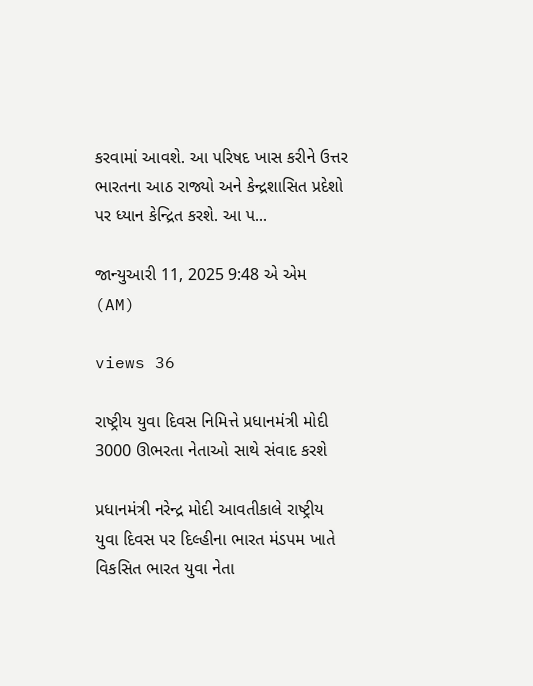કરવામાં આવશે. આ પરિષદ ખાસ કરીને ઉત્તર ભારતના આઠ રાજ્યો અને કેન્દ્રશાસિત પ્રદેશો પર ધ્યાન કેન્દ્રિત કરશે. આ પ...

જાન્યુઆરી 11, 2025 9:48 એ એમ (AM)

views 36

રાષ્ટ્રીય યુવા દિવસ નિમિત્તે પ્રધાનમંત્રી મોદી 3000 ઊભરતા નેતાઓ સાથે સંવાદ કરશે

પ્રધાનમંત્રી નરેન્દ્ર મોદી આવતીકાલે રાષ્ટ્રીય યુવા દિવસ પર દિલ્હીના ભારત મંડપમ ખાતે વિકસિત ભારત યુવા નેતા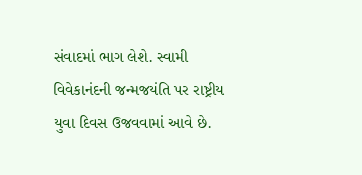સંવાદમાં ભાગ લેશે. સ્વામી વિવેકાનંદની જન્મજયંતિ પર રાષ્ટ્રીય યુવા દિવસ ઉજવવામાં આવે છે.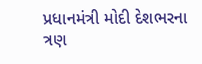પ્રધાનમંત્રી મોદી દેશભરના ત્રણ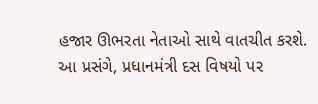હજાર ઊભરતા નેતાઓ સાથે વાતચીત કરશે. આ પ્રસંગે, પ્રધાનમંત્રી દસ વિષયો પર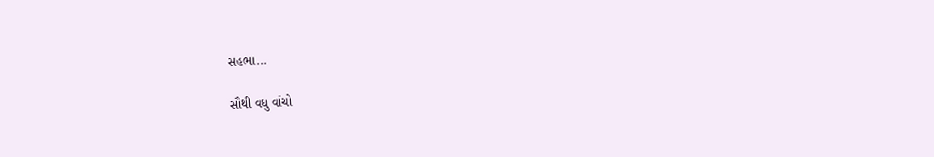સહભા...

સૌથી વધુ વાંચો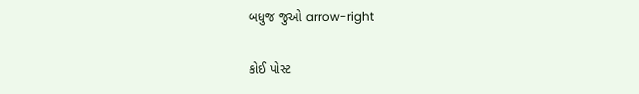બધુજ જુઓ arrow-right

કોઈ પોસ્ટ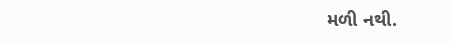મળી નથી.